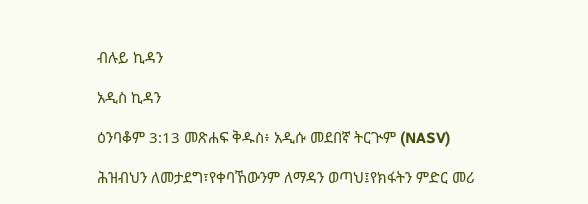ብሉይ ኪዳን

አዲስ ኪዳን

ዕንባቆም 3:13 መጽሐፍ ቅዱስ፥ አዲሱ መደበኛ ትርጒም (NASV)

ሕዝብህን ለመታደግ፣የቀባኸውንም ለማዳን ወጣህ፤የክፋትን ምድር መሪ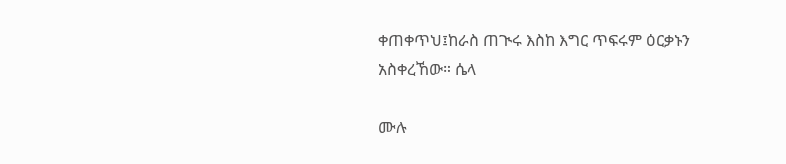ቀጠቀጥህ፤ከራስ ጠጒሩ እስከ እግር ጥፍሩም ዕርቃኑን አስቀረኸው። ሴላ

ሙሉ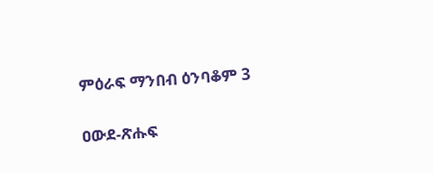ምዕራፍ ማንበብ ዕንባቆም 3

ዐውደ-ጽሑፍ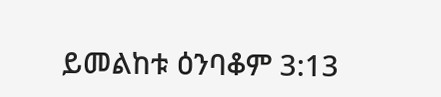ይመልከቱ ዕንባቆም 3:13